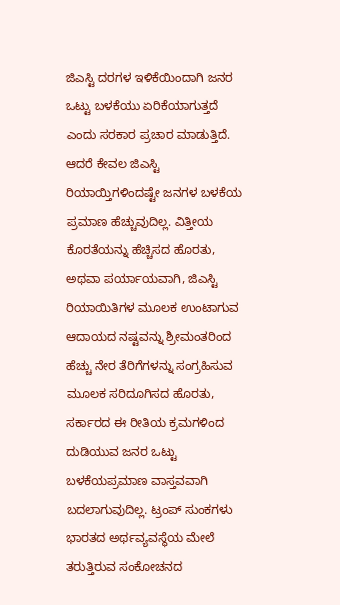ಜಿಎಸ್ಟಿ ದರಗಳ ಇಳಿಕೆಯಿಂದಾಗಿ ಜನರ ಒಟ್ಟು ಬಳಕೆಯು ಏರಿಕೆಯಾಗುತ್ತದೆ ಎಂದು ಸರಕಾರ ಪ್ರಚಾರ ಮಾಡುತ್ತಿದೆ. ಆದರೆ ಕೇವಲ ಜಿಎಸ್ಟಿ ರಿಯಾಯ್ತಿಗಳಿಂದಷ್ಟೇ ಜನಗಳ ಬಳಕೆಯ ಪ್ರಮಾಣ ಹೆಚ್ಚುವುದಿಲ್ಲ. ವಿತ್ತೀಯ ಕೊರತೆಯನ್ನು ಹೆಚ್ಚಿಸದ ಹೊರತು, ಅಥವಾ ಪರ್ಯಾಯವಾಗಿ, ಜಿಎಸ್ಟಿ ರಿಯಾಯಿತಿಗಳ ಮೂಲಕ ಉಂಟಾಗುವ ಆದಾಯದ ನಷ್ಟವನ್ನು ಶ್ರೀಮಂತರಿಂದ ಹೆಚ್ಚು ನೇರ ತೆರಿಗೆಗಳನ್ನು ಸಂಗ್ರಹಿಸುವ ಮೂಲಕ ಸರಿದೂಗಿಸದ ಹೊರತು, ಸರ್ಕಾರದ ಈ ರೀತಿಯ ಕ್ರಮಗಳಿಂದ ದುಡಿಯುವ ಜನರ ಒಟ್ಟು ಬಳಕೆಯಪ್ರಮಾಣ ವಾಸ್ತವವಾಗಿ ಬದಲಾಗುವುದಿಲ್ಲ. ಟ್ರಂಪ್ ಸುಂಕಗಳು ಭಾರತದ ಅರ್ಥವ್ಯವಸ್ಥೆಯ ಮೇಲೆ ತರುತ್ತಿರುವ ಸಂಕೋಚನದ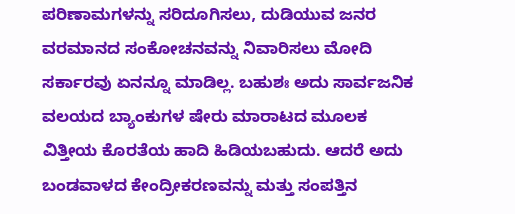ಪರಿಣಾಮಗಳನ್ನು ಸರಿದೂಗಿಸಲು, ದುಡಿಯುವ ಜನರ ವರಮಾನದ ಸಂಕೋಚನವನ್ನು ನಿವಾರಿಸಲು ಮೋದಿ ಸರ್ಕಾರವು ಏನನ್ನೂ ಮಾಡಿಲ್ಲ. ಬಹುಶಃ ಅದು ಸಾರ್ವಜನಿಕ ವಲಯದ ಬ್ಯಾಂಕುಗಳ ಷೇರು ಮಾರಾಟದ ಮೂಲಕ ವಿತ್ತೀಯ ಕೊರತೆಯ ಹಾದಿ ಹಿಡಿಯಬಹುದು. ಆದರೆ ಅದು ಬಂಡವಾಳದ ಕೇಂದ್ರೀಕರಣವನ್ನು ಮತ್ತು ಸಂಪತ್ತಿನ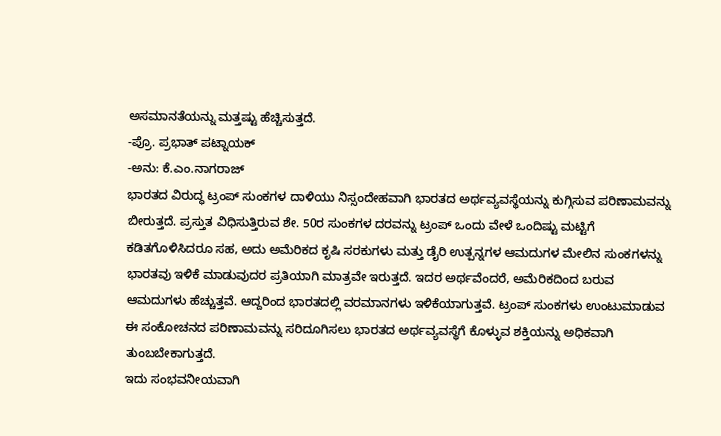ಅಸಮಾನತೆಯನ್ನು ಮತ್ತಷ್ಟು ಹೆಚ್ಚಿಸುತ್ತದೆ.
-ಪ್ರೊ. ಪ್ರಭಾತ್ ಪಟ್ನಾಯಕ್
-ಅನು: ಕೆ.ಎಂ.ನಾಗರಾಜ್
ಭಾರತದ ವಿರುದ್ಧ ಟ್ರಂಪ್ ಸುಂಕಗಳ ದಾಳಿಯು ನಿಸ್ಸಂದೇಹವಾಗಿ ಭಾರತದ ಅರ್ಥವ್ಯವಸ್ಥೆಯನ್ನು ಕುಗ್ಗಿಸುವ ಪರಿಣಾಮವನ್ನು ಬೀರುತ್ತದೆ. ಪ್ರಸ್ತುತ ವಿಧಿಸುತ್ತಿರುವ ಶೇ. 50ರ ಸುಂಕಗಳ ದರವನ್ನು ಟ್ರಂಪ್ ಒಂದು ವೇಳೆ ಒಂದಿಷ್ಟು ಮಟ್ಟಿಗೆ ಕಡಿತಗೊಳಿಸಿದರೂ ಸಹ, ಅದು ಅಮೆರಿಕದ ಕೃಷಿ ಸರಕುಗಳು ಮತ್ತು ಡೈರಿ ಉತ್ಪನ್ನಗಳ ಆಮದುಗಳ ಮೇಲಿನ ಸುಂಕಗಳನ್ನು ಭಾರತವು ಇಳಿಕೆ ಮಾಡುವುದರ ಪ್ರತಿಯಾಗಿ ಮಾತ್ರವೇ ಇರುತ್ತದೆ. ಇದರ ಅರ್ಥವೆಂದರೆ, ಅಮೆರಿಕದಿಂದ ಬರುವ ಆಮದುಗಳು ಹೆಚ್ಚುತ್ತವೆ. ಆದ್ದರಿಂದ ಭಾರತದಲ್ಲಿ ವರಮಾನಗಳು ಇಳಿಕೆಯಾಗುತ್ತವೆ. ಟ್ರಂಪ್ ಸುಂಕಗಳು ಉಂಟುಮಾಡುವ ಈ ಸಂಕೋಚನದ ಪರಿಣಾಮವನ್ನು ಸರಿದೂಗಿಸಲು ಭಾರತದ ಅರ್ಥವ್ಯವಸ್ಥೆಗೆ ಕೊಳ್ಳುವ ಶಕ್ತಿಯನ್ನು ಅಧಿಕವಾಗಿ ತುಂಬಬೇಕಾಗುತ್ತದೆ.
ಇದು ಸಂಭವನೀಯವಾಗಿ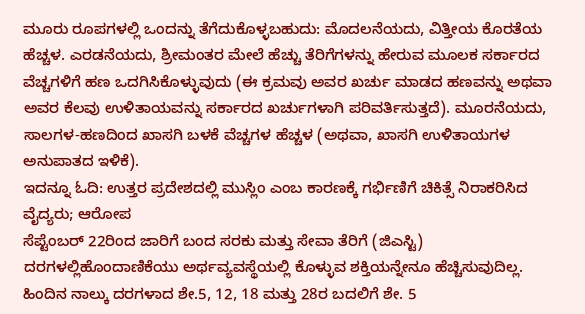ಮೂರು ರೂಪಗಳಲ್ಲಿ ಒಂದನ್ನು ತೆಗೆದುಕೊಳ್ಳಬಹುದು: ಮೊದಲನೆಯದು, ವಿತ್ತೀಯ ಕೊರತೆಯ ಹೆಚ್ಚಳ. ಎರಡನೆಯದು, ಶ್ರೀಮಂತರ ಮೇಲೆ ಹೆಚ್ಚು ತೆರಿಗೆಗಳನ್ನು ಹೇರುವ ಮೂಲಕ ಸರ್ಕಾರದ ವೆಚ್ಚಗಳಿಗೆ ಹಣ ಒದಗಿಸಿಕೊಳ್ಳುವುದು (ಈ ಕ್ರಮವು ಅವರ ಖರ್ಚು ಮಾಡದ ಹಣವನ್ನು ಅಥವಾ ಅವರ ಕೆಲವು ಉಳಿತಾಯವನ್ನು ಸರ್ಕಾರದ ಖರ್ಚುಗಳಾಗಿ ಪರಿವರ್ತಿಸುತ್ತದೆ). ಮೂರನೆಯದು, ಸಾಲಗಳ-ಹಣದಿಂದ ಖಾಸಗಿ ಬಳಕೆ ವೆಚ್ಚಗಳ ಹೆಚ್ಚಳ (ಅಥವಾ, ಖಾಸಗಿ ಉಳಿತಾಯಗಳ ಅನುಪಾತದ ಇಳಿಕೆ).
ಇದನ್ನೂ ಓದಿ: ಉತ್ತರ ಪ್ರದೇಶದಲ್ಲಿ ಮುಸ್ಲಿಂ ಎಂಬ ಕಾರಣಕ್ಕೆ ಗರ್ಭಿಣಿಗೆ ಚಿಕಿತ್ಸೆ ನಿರಾಕರಿಸಿದ ವೈದ್ಯರು; ಆರೋಪ
ಸೆಪ್ಟೆಂಬರ್ 22ರಿಂದ ಜಾರಿಗೆ ಬಂದ ಸರಕು ಮತ್ತು ಸೇವಾ ತೆರಿಗೆ (ಜಿಎಸ್ಟಿ) ದರಗಳಲ್ಲಿಹೊಂದಾಣಿಕೆಯು ಅರ್ಥವ್ಯವಸ್ಥೆಯಲ್ಲಿ ಕೊಳ್ಳುವ ಶಕ್ತಿಯನ್ನೇನೂ ಹೆಚ್ಚಿಸುವುದಿಲ್ಲ. ಹಿಂದಿನ ನಾಲ್ಕು ದರಗಳಾದ ಶೇ.5, 12, 18 ಮತ್ತು 28ರ ಬದಲಿಗೆ ಶೇ. 5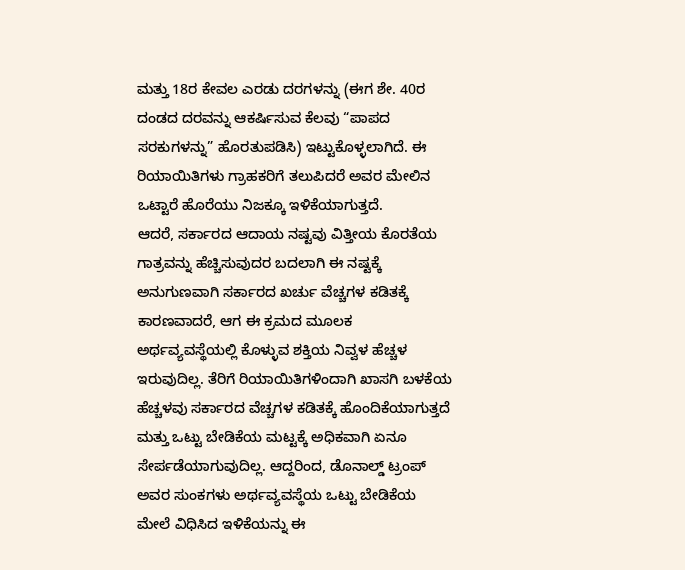ಮತ್ತು 18ರ ಕೇವಲ ಎರಡು ದರಗಳನ್ನು (ಈಗ ಶೇ. 40ರ ದಂಡದ ದರವನ್ನು ಆಕರ್ಷಿಸುವ ಕೆಲವು “ಪಾಪದ ಸರಕುಗಳನ್ನು” ಹೊರತುಪಡಿಸಿ) ಇಟ್ಟುಕೊಳ್ಳಲಾಗಿದೆ. ಈ ರಿಯಾಯಿತಿಗಳು ಗ್ರಾಹಕರಿಗೆ ತಲುಪಿದರೆ ಅವರ ಮೇಲಿನ ಒಟ್ಟಾರೆ ಹೊರೆಯು ನಿಜಕ್ಕೂ ಇಳಿಕೆಯಾಗುತ್ತದೆ.
ಆದರೆ, ಸರ್ಕಾರದ ಆದಾಯ ನಷ್ಟವು ವಿತ್ತೀಯ ಕೊರತೆಯ ಗಾತ್ರವನ್ನು ಹೆಚ್ಚಿಸುವುದರ ಬದಲಾಗಿ ಈ ನಷ್ಟಕ್ಕೆ ಅನುಗುಣವಾಗಿ ಸರ್ಕಾರದ ಖರ್ಚು ವೆಚ್ಚಗಳ ಕಡಿತಕ್ಕೆ ಕಾರಣವಾದರೆ, ಆಗ ಈ ಕ್ರಮದ ಮೂಲಕ ಅರ್ಥವ್ಯವಸ್ಥೆಯಲ್ಲಿ ಕೊಳ್ಳುವ ಶಕ್ತಿಯ ನಿವ್ವಳ ಹೆಚ್ಚಳ ಇರುವುದಿಲ್ಲ. ತೆರಿಗೆ ರಿಯಾಯಿತಿಗಳಿಂದಾಗಿ ಖಾಸಗಿ ಬಳಕೆಯ ಹೆಚ್ಚಳವು ಸರ್ಕಾರದ ವೆಚ್ಚಗಳ ಕಡಿತಕ್ಕೆ ಹೊಂದಿಕೆಯಾಗುತ್ತದೆ ಮತ್ತು ಒಟ್ಟು ಬೇಡಿಕೆಯ ಮಟ್ಟಕ್ಕೆ ಅಧಿಕವಾಗಿ ಏನೂ ಸೇರ್ಪಡೆಯಾಗುವುದಿಲ್ಲ. ಆದ್ದರಿಂದ, ಡೊನಾಲ್ಡ್ ಟ್ರಂಪ್ ಅವರ ಸುಂಕಗಳು ಅರ್ಥವ್ಯವಸ್ಥೆಯ ಒಟ್ಟು ಬೇಡಿಕೆಯ ಮೇಲೆ ವಿಧಿಸಿದ ಇಳಿಕೆಯನ್ನು ಈ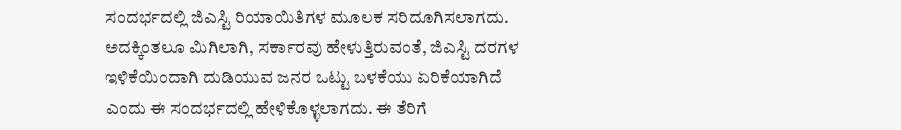ಸಂದರ್ಭದಲ್ಲಿ ಜಿಎಸ್ಟಿ ರಿಯಾಯಿತಿಗಳ ಮೂಲಕ ಸರಿದೂಗಿಸಲಾಗದು.
ಅದಕ್ಕಿಂತಲೂ ಮಿಗಿಲಾಗಿ, ಸರ್ಕಾರವು ಹೇಳುತ್ತಿರುವಂತೆ, ಜಿಎಸ್ಟಿ ದರಗಳ ಇಳಿಕೆಯಿಂದಾಗಿ ದುಡಿಯುವ ಜನರ ಒಟ್ಟು ಬಳಕೆಯು ಏರಿಕೆಯಾಗಿದೆ ಎಂದು ಈ ಸಂದರ್ಭದಲ್ಲಿ ಹೇಳಿಕೊಳ್ಳಲಾಗದು. ಈ ತೆರಿಗೆ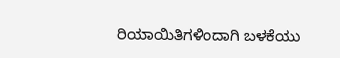ರಿಯಾಯಿತಿಗಳಿಂದಾಗಿ ಬಳಕೆಯು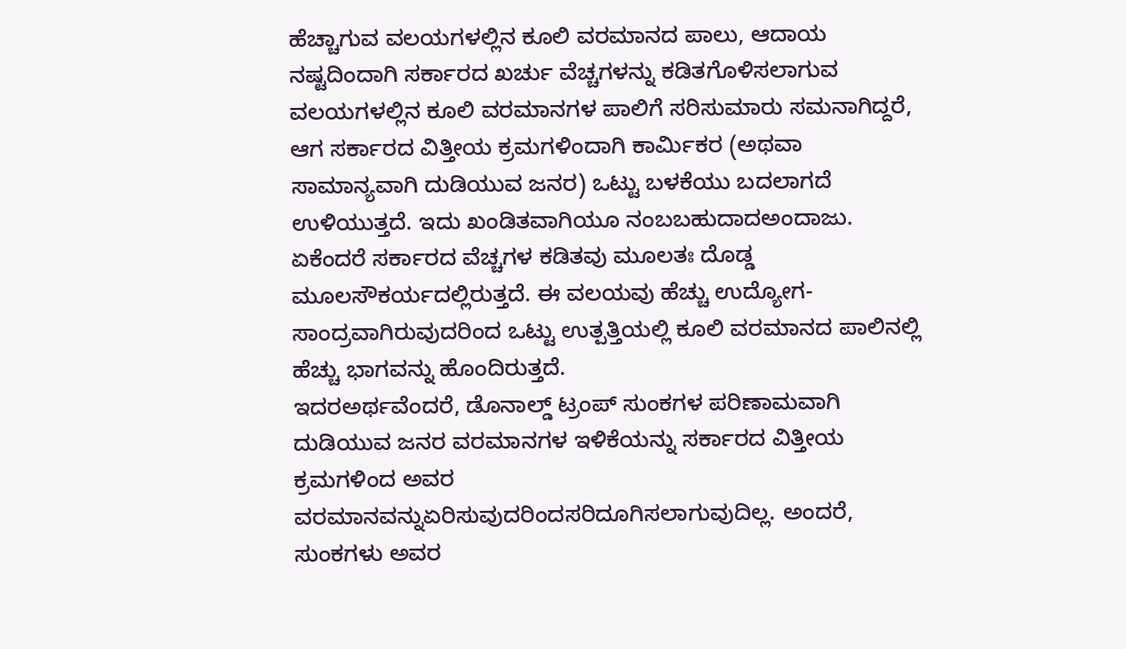ಹೆಚ್ಚಾಗುವ ವಲಯಗಳಲ್ಲಿನ ಕೂಲಿ ವರಮಾನದ ಪಾಲು, ಆದಾಯ ನಷ್ಟದಿಂದಾಗಿ ಸರ್ಕಾರದ ಖರ್ಚು ವೆಚ್ಚಗಳನ್ನು ಕಡಿತಗೊಳಿಸಲಾಗುವ ವಲಯಗಳಲ್ಲಿನ ಕೂಲಿ ವರಮಾನಗಳ ಪಾಲಿಗೆ ಸರಿಸುಮಾರು ಸಮನಾಗಿದ್ದರೆ, ಆಗ ಸರ್ಕಾರದ ವಿತ್ತೀಯ ಕ್ರಮಗಳಿಂದಾಗಿ ಕಾರ್ಮಿಕರ (ಅಥವಾ ಸಾಮಾನ್ಯವಾಗಿ ದುಡಿಯುವ ಜನರ) ಒಟ್ಟು ಬಳಕೆಯು ಬದಲಾಗದೆ ಉಳಿಯುತ್ತದೆ. ಇದು ಖಂಡಿತವಾಗಿಯೂ ನಂಬಬಹುದಾದಅಂದಾಜು. ಏಕೆಂದರೆ ಸರ್ಕಾರದ ವೆಚ್ಚಗಳ ಕಡಿತವು ಮೂಲತಃ ದೊಡ್ಡ ಮೂಲಸೌಕರ್ಯದಲ್ಲಿರುತ್ತದೆ. ಈ ವಲಯವು ಹೆಚ್ಚು ಉದ್ಯೋಗ-ಸಾಂದ್ರವಾಗಿರುವುದರಿಂದ ಒಟ್ಟು ಉತ್ಪತ್ತಿಯಲ್ಲಿ ಕೂಲಿ ವರಮಾನದ ಪಾಲಿನಲ್ಲಿ ಹೆಚ್ಚು ಭಾಗವನ್ನು ಹೊಂದಿರುತ್ತದೆ.
ಇದರಅರ್ಥವೆಂದರೆ, ಡೊನಾಲ್ಡ್ ಟ್ರಂಪ್ ಸುಂಕಗಳ ಪರಿಣಾಮವಾಗಿ ದುಡಿಯುವ ಜನರ ವರಮಾನಗಳ ಇಳಿಕೆಯನ್ನು ಸರ್ಕಾರದ ವಿತ್ತೀಯ ಕ್ರಮಗಳಿಂದ ಅವರ ವರಮಾನವನ್ನುಏರಿಸುವುದರಿಂದಸರಿದೂಗಿಸಲಾಗುವುದಿಲ್ಲ. ಅಂದರೆ, ಸುಂಕಗಳು ಅವರ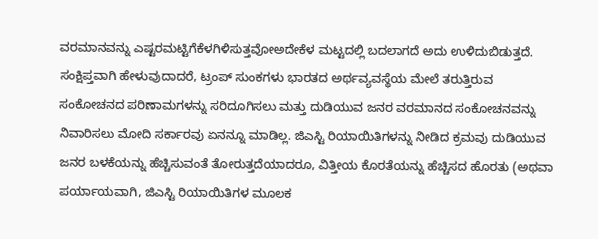ವರಮಾನವನ್ನು ಎಷ್ಟರಮಟ್ಟಿಗೆಕೆಳಗಿಳಿಸುತ್ತವೋಅದೇಕೆಳ ಮಟ್ಟದಲ್ಲಿ ಬದಲಾಗದೆ ಅದು ಉಳಿದುಬಿಡುತ್ತದೆ.
ಸಂಕ್ಷಿಪ್ತವಾಗಿ ಹೇಳುವುದಾದರೆ, ಟ್ರಂಪ್ ಸುಂಕಗಳು ಭಾರತದ ಅರ್ಥವ್ಯವಸ್ಥೆಯ ಮೇಲೆ ತರುತ್ತಿರುವ ಸಂಕೋಚನದ ಪರಿಣಾಮಗಳನ್ನು ಸರಿದೂಗಿಸಲು ಮತ್ತು ದುಡಿಯುವ ಜನರ ವರಮಾನದ ಸಂಕೋಚನವನ್ನು ನಿವಾರಿಸಲು ಮೋದಿ ಸರ್ಕಾರವು ಏನನ್ನೂ ಮಾಡಿಲ್ಲ. ಜಿಎಸ್ಟಿ ರಿಯಾಯಿತಿಗಳನ್ನು ನೀಡಿದ ಕ್ರಮವು ದುಡಿಯುವ ಜನರ ಬಳಕೆಯನ್ನು ಹೆಚ್ಚಿಸುವಂತೆ ತೋರುತ್ತದೆಯಾದರೂ, ವಿತ್ತೀಯ ಕೊರತೆಯನ್ನು ಹೆಚ್ಚಿಸದ ಹೊರತು (ಅಥವಾ ಪರ್ಯಾಯವಾಗಿ, ಜಿಎಸ್ಟಿ ರಿಯಾಯಿತಿಗಳ ಮೂಲಕ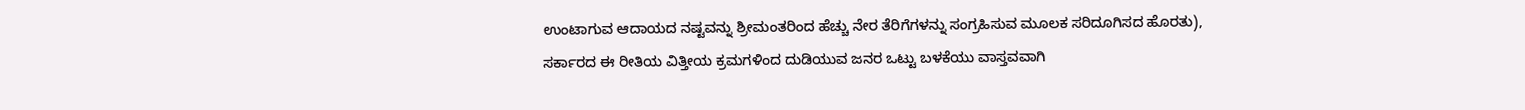ಉಂಟಾಗುವ ಆದಾಯದ ನಷ್ಟವನ್ನು ಶ್ರೀಮಂತರಿಂದ ಹೆಚ್ಚು ನೇರ ತೆರಿಗೆಗಳನ್ನು ಸಂಗ್ರಹಿಸುವ ಮೂಲಕ ಸರಿದೂಗಿಸದ ಹೊರತು), ಸರ್ಕಾರದ ಈ ರೀತಿಯ ವಿತ್ತೀಯ ಕ್ರಮಗಳಿಂದ ದುಡಿಯುವ ಜನರ ಒಟ್ಟು ಬಳಕೆಯು ವಾಸ್ತವವಾಗಿ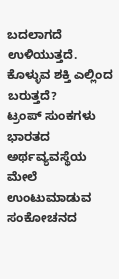ಬದಲಾಗದೆ ಉಳಿಯುತ್ತದೆ.
ಕೊಳ್ಳುವ ಶಕ್ತಿ ಎಲ್ಲಿಂದ ಬರುತ್ತದೆ?
ಟ್ರಂಪ್ ಸುಂಕಗಳು ಭಾರತದ ಅರ್ಥವ್ಯವಸ್ಥೆಯ ಮೇಲೆ ಉಂಟುಮಾಡುವ ಸಂಕೋಚನದ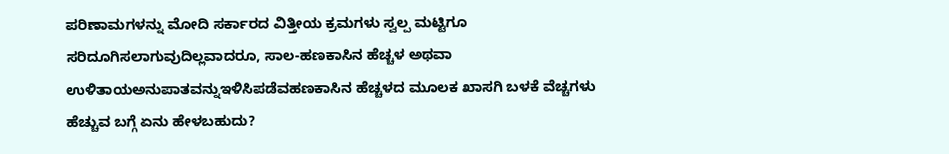ಪರಿಣಾಮಗಳನ್ನು ಮೋದಿ ಸರ್ಕಾರದ ವಿತ್ತೀಯ ಕ್ರಮಗಳು ಸ್ವಲ್ಪ ಮಟ್ಟಿಗೂ ಸರಿದೂಗಿಸಲಾಗುವುದಿಲ್ಲವಾದರೂ, ಸಾಲ-ಹಣಕಾಸಿನ ಹೆಚ್ಚಳ ಅಥವಾ ಉಳಿತಾಯಅನುಪಾತವನ್ನುಇಳಿಸಿಪಡೆವಹಣಕಾಸಿನ ಹೆಚ್ಚಳದ ಮೂಲಕ ಖಾಸಗಿ ಬಳಕೆ ವೆಚ್ಚಗಳು ಹೆಚ್ಚುವ ಬಗ್ಗೆ ಏನು ಹೇಳಬಹುದು?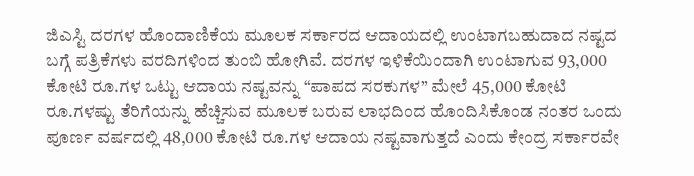ಜಿಎಸ್ಟಿ ದರಗಳ ಹೊಂದಾಣಿಕೆಯ ಮೂಲಕ ಸರ್ಕಾರದ ಆದಾಯದಲ್ಲಿ ಉಂಟಾಗಬಹುದಾದ ನಷ್ಟದ ಬಗ್ಗೆ ಪತ್ರಿಕೆಗಳು ವರದಿಗಳಿಂದ ತುಂಬಿ ಹೋಗಿವೆ. ದರಗಳ ಇಳಿಕೆಯಿಂದಾಗಿ ಉಂಟಾಗುವ 93,000 ಕೋಟಿ ರೂ.ಗಳ ಒಟ್ಟು ಆದಾಯ ನಷ್ಟವನ್ನು “ಪಾಪದ ಸರಕುಗಳ” ಮೇಲೆ 45,000 ಕೋಟಿ ರೂ.ಗಳಷ್ಟು ತೆರಿಗೆಯನ್ನು ಹೆಚ್ಚಿಸುವ ಮೂಲಕ ಬರುವ ಲಾಭದಿಂದ ಹೊಂದಿಸಿಕೊಂಡ ನಂತರ ಒಂದು ಪೂರ್ಣ ವರ್ಷದಲ್ಲಿ 48,000 ಕೋಟಿ ರೂ.ಗಳ ಆದಾಯ ನಷ್ಟವಾಗುತ್ತದೆ ಎಂದು ಕೇಂದ್ರ ಸರ್ಕಾರವೇ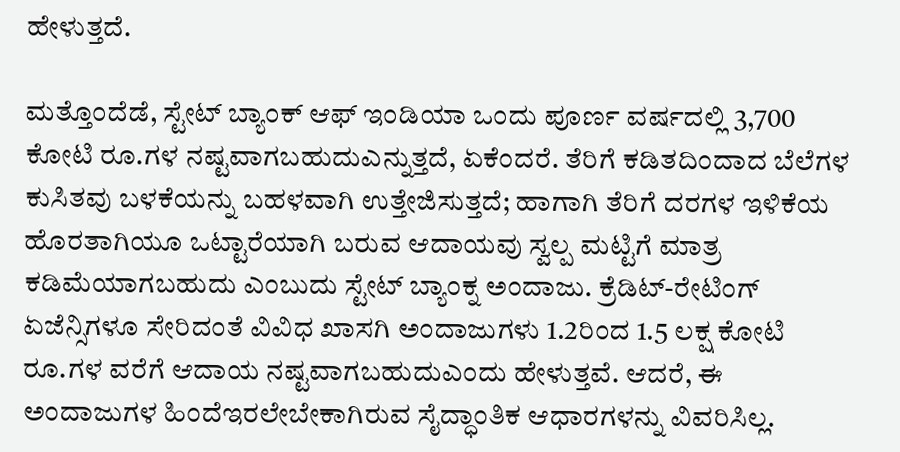ಹೇಳುತ್ತದೆ.

ಮತ್ತೊಂದೆಡೆ, ಸ್ಟೇಟ್ ಬ್ಯಾಂಕ್ ಆಫ್ ಇಂಡಿಯಾ ಒಂದು ಪೂರ್ಣ ವರ್ಷದಲ್ಲಿ 3,700 ಕೋಟಿ ರೂ.ಗಳ ನಷ್ಟವಾಗಬಹುದುಎನ್ನುತ್ತದೆ, ಏಕೆಂದರೆ. ತೆರಿಗೆ ಕಡಿತದಿಂದಾದ ಬೆಲೆಗಳ ಕುಸಿತವು ಬಳಕೆಯನ್ನು ಬಹಳವಾಗಿ ಉತ್ತೇಜಿಸುತ್ತದೆ; ಹಾಗಾಗಿ ತೆರಿಗೆ ದರಗಳ ಇಳಿಕೆಯ ಹೊರತಾಗಿಯೂ ಒಟ್ಟಾರೆಯಾಗಿ ಬರುವ ಆದಾಯವು ಸ್ವಲ್ಪ ಮಟ್ಟಿಗೆ ಮಾತ್ರ ಕಡಿಮೆಯಾಗಬಹುದು ಎಂಬುದು ಸ್ಟೇಟ್ ಬ್ಯಾಂಕ್ನ ಅಂದಾಜು. ಕ್ರೆಡಿಟ್-ರೇಟಿಂಗ್ ಏಜೆನ್ಸಿಗಳೂ ಸೇರಿದಂತೆ ವಿವಿಧ ಖಾಸಗಿ ಅಂದಾಜುಗಳು 1.2ರಿಂದ 1.5 ಲಕ್ಷ ಕೋಟಿ ರೂ.ಗಳ ವರೆಗೆ ಆದಾಯ ನಷ್ಟವಾಗಬಹುದುಎಂದು ಹೇಳುತ್ತವೆ. ಆದರೆ, ಈ ಅಂದಾಜುಗಳ ಹಿಂದೆಇರಲೇಬೇಕಾಗಿರುವ ಸೈದ್ಧಾಂತಿಕ ಆಧಾರಗಳನ್ನು ವಿವರಿಸಿಲ್ಲ.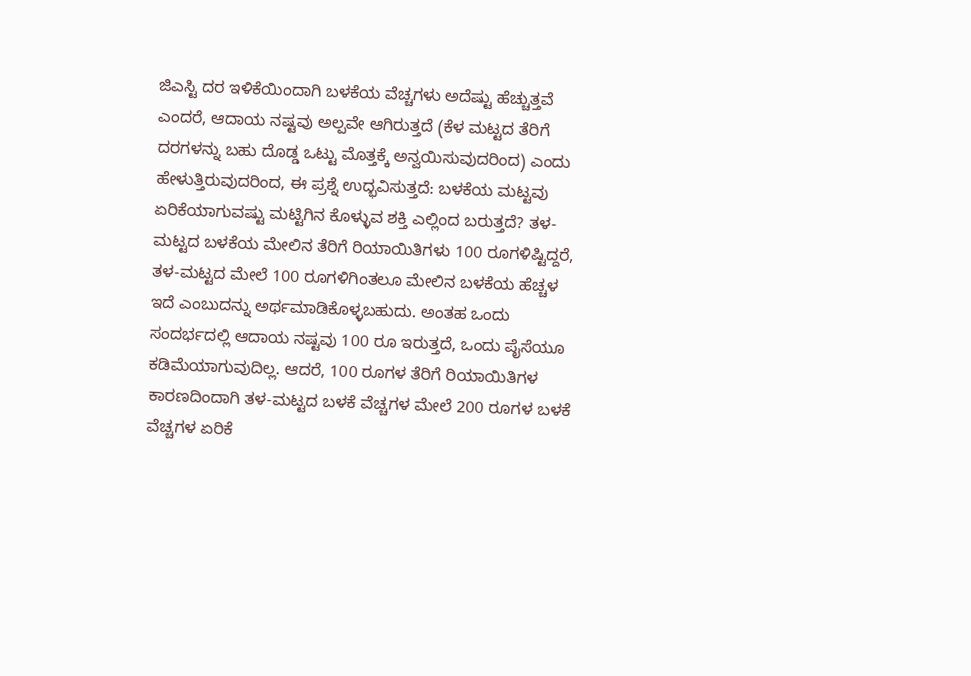ಜಿಎಸ್ಟಿ ದರ ಇಳಿಕೆಯಿಂದಾಗಿ ಬಳಕೆಯ ವೆಚ್ಚಗಳು ಅದೆಷ್ಟು ಹೆಚ್ಚುತ್ತವೆ ಎಂದರೆ, ಆದಾಯ ನಷ್ಟವು ಅಲ್ಪವೇ ಆಗಿರುತ್ತದೆ (ಕೆಳ ಮಟ್ಟದ ತೆರಿಗೆ ದರಗಳನ್ನು ಬಹು ದೊಡ್ಡ ಒಟ್ಟು ಮೊತ್ತಕ್ಕೆ ಅನ್ವಯಿಸುವುದರಿಂದ) ಎಂದು ಹೇಳುತ್ತಿರುವುದರಿಂದ, ಈ ಪ್ರಶ್ನೆ ಉದ್ಭವಿಸುತ್ತದೆ: ಬಳಕೆಯ ಮಟ್ಟವು ಏರಿಕೆಯಾಗುವಷ್ಟು ಮಟ್ಟಿಗಿನ ಕೊಳ್ಳುವ ಶಕ್ತಿ ಎಲ್ಲಿಂದ ಬರುತ್ತದೆ? ತಳ-ಮಟ್ಟದ ಬಳಕೆಯ ಮೇಲಿನ ತೆರಿಗೆ ರಿಯಾಯಿತಿಗಳು 100 ರೂಗಳಿಷ್ಟಿದ್ದರೆ, ತಳ-ಮಟ್ಟದ ಮೇಲೆ 100 ರೂಗಳಿಗಿಂತಲೂ ಮೇಲಿನ ಬಳಕೆಯ ಹೆಚ್ಚಳ ಇದೆ ಎಂಬುದನ್ನು ಅರ್ಥಮಾಡಿಕೊಳ್ಳಬಹುದು. ಅಂತಹ ಒಂದು ಸಂದರ್ಭದಲ್ಲಿ ಆದಾಯ ನಷ್ಟವು 100 ರೂ ಇರುತ್ತದೆ, ಒಂದು ಪೈಸೆಯೂ ಕಡಿಮೆಯಾಗುವುದಿಲ್ಲ. ಆದರೆ, 100 ರೂಗಳ ತೆರಿಗೆ ರಿಯಾಯಿತಿಗಳ ಕಾರಣದಿಂದಾಗಿ ತಳ-ಮಟ್ಟದ ಬಳಕೆ ವೆಚ್ಚಗಳ ಮೇಲೆ 200 ರೂಗಳ ಬಳಕೆ ವೆಚ್ಚಗಳ ಏರಿಕೆ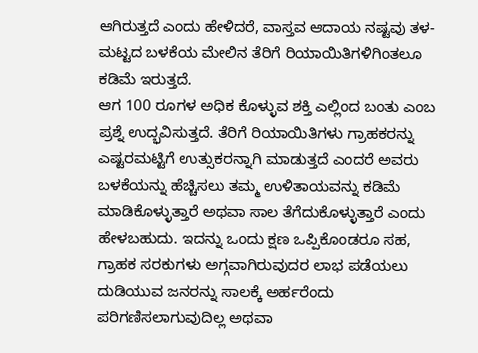ಆಗಿರುತ್ತದೆ ಎಂದು ಹೇಳಿದರೆ, ವಾಸ್ತವ ಆದಾಯ ನಷ್ಟವು ತಳ-ಮಟ್ಟದ ಬಳಕೆಯ ಮೇಲಿನ ತೆರಿಗೆ ರಿಯಾಯಿತಿಗಳಿಗಿಂತಲೂ ಕಡಿಮೆ ಇರುತ್ತದೆ.
ಆಗ 100 ರೂಗಳ ಅಧಿಕ ಕೊಳ್ಳುವ ಶಕ್ತಿ ಎಲ್ಲಿಂದ ಬಂತು ಎಂಬ ಪ್ರಶ್ನೆ ಉದ್ಭವಿಸುತ್ತದೆ. ತೆರಿಗೆ ರಿಯಾಯಿತಿಗಳು ಗ್ರಾಹಕರನ್ನು ಎಷ್ಟರಮಟ್ಟಿಗೆ ಉತ್ಸುಕರನ್ನಾಗಿ ಮಾಡುತ್ತದೆ ಎಂದರೆ ಅವರು ಬಳಕೆಯನ್ನು ಹೆಚ್ಚಿಸಲು ತಮ್ಮ ಉಳಿತಾಯವನ್ನು ಕಡಿಮೆ ಮಾಡಿಕೊಳ್ಳುತ್ತಾರೆ ಅಥವಾ ಸಾಲ ತೆಗೆದುಕೊಳ್ಳುತ್ತಾರೆ ಎಂದು ಹೇಳಬಹುದು. ಇದನ್ನು ಒಂದು ಕ್ಷಣ ಒಪ್ಪಿಕೊಂಡರೂ ಸಹ, ಗ್ರಾಹಕ ಸರಕುಗಳು ಅಗ್ಗವಾಗಿರುವುದರ ಲಾಭ ಪಡೆಯಲು ದುಡಿಯುವ ಜನರನ್ನು ಸಾಲಕ್ಕೆ ಅರ್ಹರೆಂದು ಪರಿಗಣಿಸಲಾಗುವುದಿಲ್ಲ ಅಥವಾ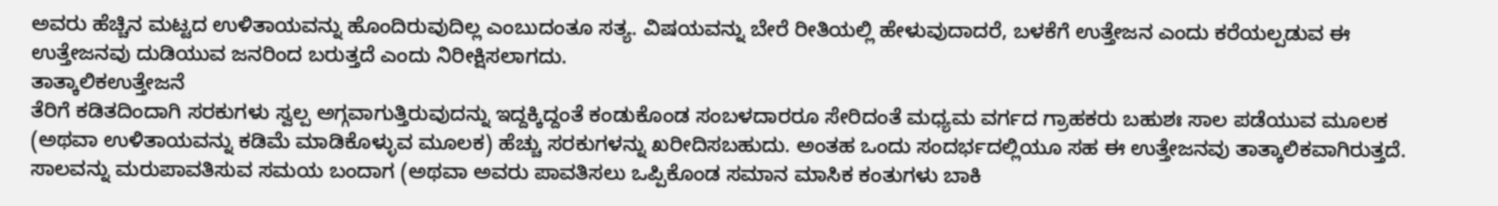ಅವರು ಹೆಚ್ಚಿನ ಮಟ್ಟದ ಉಳಿತಾಯವನ್ನು ಹೊಂದಿರುವುದಿಲ್ಲ ಎಂಬುದಂತೂ ಸತ್ಯ. ವಿಷಯವನ್ನು ಬೇರೆ ರೀತಿಯಲ್ಲಿ ಹೇಳುವುದಾದರೆ, ಬಳಕೆಗೆ ಉತ್ತೇಜನ ಎಂದು ಕರೆಯಲ್ಪಡುವ ಈ ಉತ್ತೇಜನವು ದುಡಿಯುವ ಜನರಿಂದ ಬರುತ್ತದೆ ಎಂದು ನಿರೀಕ್ಷಿಸಲಾಗದು.
ತಾತ್ಕಾಲಿಕಉತ್ತೇಜನೆ
ತೆರಿಗೆ ಕಡಿತದಿಂದಾಗಿ ಸರಕುಗಳು ಸ್ವಲ್ಪ ಅಗ್ಗವಾಗುತ್ತಿರುವುದನ್ನು ಇದ್ದಕ್ಕಿದ್ದಂತೆ ಕಂಡುಕೊಂಡ ಸಂಬಳದಾರರೂ ಸೇರಿದಂತೆ ಮಧ್ಯಮ ವರ್ಗದ ಗ್ರಾಹಕರು ಬಹುಶಃ ಸಾಲ ಪಡೆಯುವ ಮೂಲಕ (ಅಥವಾ ಉಳಿತಾಯವನ್ನು ಕಡಿಮೆ ಮಾಡಿಕೊಳ್ಳುವ ಮೂಲಕ) ಹೆಚ್ಚು ಸರಕುಗಳನ್ನು ಖರೀದಿಸಬಹುದು. ಅಂತಹ ಒಂದು ಸಂದರ್ಭದಲ್ಲಿಯೂ ಸಹ ಈ ಉತ್ತೇಜನವು ತಾತ್ಕಾಲಿಕವಾಗಿರುತ್ತದೆ. ಸಾಲವನ್ನು ಮರುಪಾವತಿಸುವ ಸಮಯ ಬಂದಾಗ (ಅಥವಾ ಅವರು ಪಾವತಿಸಲು ಒಪ್ಪಿಕೊಂಡ ಸಮಾನ ಮಾಸಿಕ ಕಂತುಗಳು ಬಾಕಿ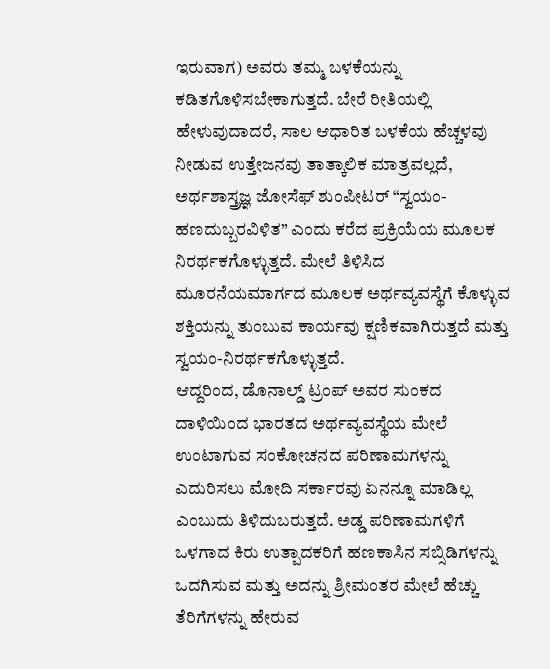ಇರುವಾಗ) ಅವರು ತಮ್ಮ ಬಳಕೆಯನ್ನು ಕಡಿತಗೊಳಿಸಬೇಕಾಗುತ್ತದೆ. ಬೇರೆ ರೀತಿಯಲ್ಲಿ ಹೇಳುವುದಾದರೆ, ಸಾಲ ಆಧಾರಿತ ಬಳಕೆಯ ಹೆಚ್ಚಳವು ನೀಡುವ ಉತ್ತೇಜನವು ತಾತ್ಕಾಲಿಕ ಮಾತ್ರವಲ್ಲದೆ, ಅರ್ಥಶಾಸ್ತ್ರಜ್ಞ ಜೋಸೆಫ್ ಶುಂಪೀಟರ್ “ಸ್ವಯಂ-ಹಣದುಬ್ಬರವಿಳಿತ” ಎಂದು ಕರೆದ ಪ್ರಕ್ರಿಯೆಯ ಮೂಲಕ ನಿರರ್ಥಕಗೊಳ್ಳುತ್ತದೆ. ಮೇಲೆ ತಿಳಿಸಿದ ಮೂರನೆಯಮಾರ್ಗದ ಮೂಲಕ ಅರ್ಥವ್ಯವಸ್ಥೆಗೆ ಕೊಳ್ಳುವ ಶಕ್ತಿಯನ್ನು ತುಂಬುವ ಕಾರ್ಯವು ಕ್ಷಣಿಕವಾಗಿರುತ್ತದೆ ಮತ್ತು ಸ್ವಯಂ-ನಿರರ್ಥಕಗೊಳ್ಳುತ್ತದೆ.
ಆದ್ದರಿಂದ, ಡೊನಾಲ್ಡ್ ಟ್ರಂಪ್ ಅವರ ಸುಂಕದ ದಾಳಿಯಿಂದ ಭಾರತದ ಅರ್ಥವ್ಯವಸ್ಥೆಯ ಮೇಲೆ ಉಂಟಾಗುವ ಸಂಕೋಚನದ ಪರಿಣಾಮಗಳನ್ನು ಎದುರಿಸಲು ಮೋದಿ ಸರ್ಕಾರವು ಏನನ್ನೂ ಮಾಡಿಲ್ಲ ಎಂಬುದು ತಿಳಿದುಬರುತ್ತದೆ. ಅಡ್ಡ ಪರಿಣಾಮಗಳಿಗೆ ಒಳಗಾದ ಕಿರು ಉತ್ಪಾದಕರಿಗೆ ಹಣಕಾಸಿನ ಸಬ್ಸಿಡಿಗಳನ್ನು ಒದಗಿಸುವ ಮತ್ತು ಅದನ್ನು ಶ್ರೀಮಂತರ ಮೇಲೆ ಹೆಚ್ಚು ತೆರಿಗೆಗಳನ್ನು ಹೇರುವ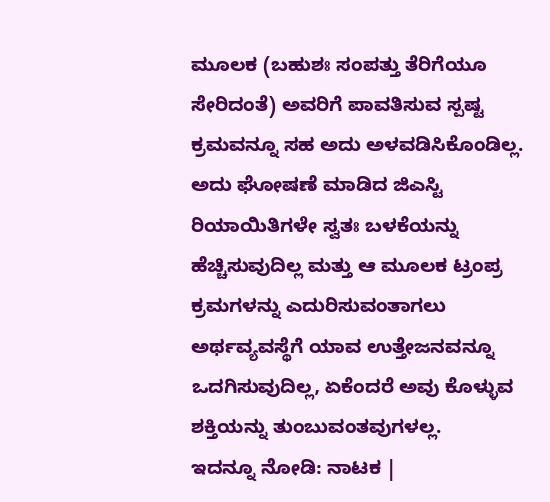ಮೂಲಕ (ಬಹುಶಃ ಸಂಪತ್ತು ತೆರಿಗೆಯೂ ಸೇರಿದಂತೆ) ಅವರಿಗೆ ಪಾವತಿಸುವ ಸ್ಪಷ್ಟ ಕ್ರಮವನ್ನೂ ಸಹ ಅದು ಅಳವಡಿಸಿಕೊಂಡಿಲ್ಲ. ಅದು ಘೋಷಣೆ ಮಾಡಿದ ಜಿಎಸ್ಟಿ ರಿಯಾಯಿತಿಗಳೇ ಸ್ವತಃ ಬಳಕೆಯನ್ನು ಹೆಚ್ಚಿಸುವುದಿಲ್ಲ ಮತ್ತು ಆ ಮೂಲಕ ಟ್ರಂಪ್ರ ಕ್ರಮಗಳನ್ನು ಎದುರಿಸುವಂತಾಗಲು ಅರ್ಥವ್ಯವಸ್ಥೆಗೆ ಯಾವ ಉತ್ತೇಜನವನ್ನೂ ಒದಗಿಸುವುದಿಲ್ಲ, ಏಕೆಂದರೆ ಅವು ಕೊಳ್ಳುವ ಶಕ್ತಿಯನ್ನು ತುಂಬುವಂತವುಗಳಲ್ಲ.
ಇದನ್ನೂ ನೋಡಿ: ನಾಟಕ |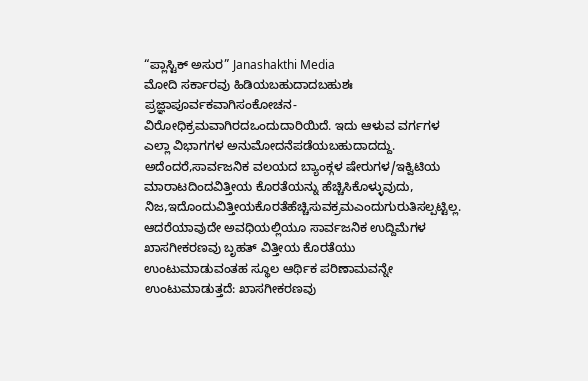“ಪ್ಲಾಸ್ಟಿಕ್ ಅಸುರ” Janashakthi Media
ಮೋದಿ ಸರ್ಕಾರವು ಹಿಡಿಯಬಹುದಾದಬಹುಶಃ ಪ್ರಜ್ಞಾಪೂರ್ವಕವಾಗಿಸಂಕೋಚನ-ವಿರೋಧಿಕ್ರಮವಾಗಿರದಒಂದುದಾರಿಯಿದೆ. ಇದು ಆಳುವ ವರ್ಗಗಳ ಎಲ್ಲಾ ವಿಭಾಗಗಳ ಅನುಮೋದನೆಪಡೆಯಬಹುದಾದದ್ದು. ಅದೆಂದರೆ,ಸಾರ್ವಜನಿಕ ವಲಯದ ಬ್ಯಾಂಕ್ಗಳ ಷೇರುಗಳ/ಇಕ್ವಿಟಿಯ ಮಾರಾಟದಿಂದವಿತ್ತೀಯ ಕೊರತೆಯನ್ನು ಹೆಚ್ಚಿಸಿಕೊಳ್ಳುವುದು, ನಿಜ,ಇದೊಂದುವಿತ್ತೀಯಕೊರತೆಹೆಚ್ಚಿಸುವಕ್ರಮಎಂದುಗುರುತಿಸಲ್ಪಟ್ಟಿಲ್ಲ. ಆದರೆಯಾವುದೇ ಅವಧಿಯಲ್ಲಿಯೂ ಸಾರ್ವಜನಿಕ ಉದ್ದಿಮೆಗಳ ಖಾಸಗೀಕರಣವು ಬೃಹತ್ ವಿತ್ತೀಯ ಕೊರತೆಯು ಉಂಟುಮಾಡುವಂತಹ ಸ್ಥೂಲ ಆರ್ಥಿಕ ಪರಿಣಾಮವನ್ನೇ ಉಂಟುಮಾಡುತ್ತದೆ: ಖಾಸಗೀಕರಣವು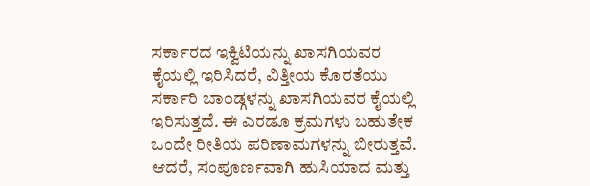ಸರ್ಕಾರದ ಇಕ್ವಿಟಿಯನ್ನು ಖಾಸಗಿಯವರ ಕೈಯಲ್ಲಿ ಇರಿಸಿದರೆ, ವಿತ್ತೀಯ ಕೊರತೆಯು ಸರ್ಕಾರಿ ಬಾಂಡ್ಗಳನ್ನು ಖಾಸಗಿಯವರ ಕೈಯಲ್ಲಿ ಇರಿಸುತ್ತದೆ. ಈ ಎರಡೂ ಕ್ರಮಗಳು ಬಹುತೇಕ ಒಂದೇ ರೀತಿಯ ಪರಿಣಾಮಗಳನ್ನು ಬೀರುತ್ತವೆ.
ಆದರೆ, ಸಂಪೂರ್ಣವಾಗಿ ಹುಸಿಯಾದ ಮತ್ತು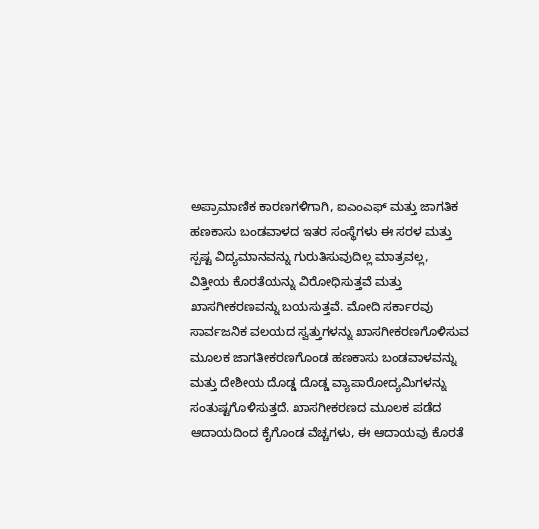ಅಪ್ರಾಮಾಣಿಕ ಕಾರಣಗಳಿಗಾಗಿ, ಐಎಂಎಫ್ ಮತ್ತು ಜಾಗತಿಕ ಹಣಕಾಸು ಬಂಡವಾಳದ ಇತರ ಸಂಸ್ಥೆಗಳು ಈ ಸರಳ ಮತ್ತು ಸ್ಪಷ್ಟ ವಿದ್ಯಮಾನವನ್ನು ಗುರುತಿಸುವುದಿಲ್ಲ ಮಾತ್ರವಲ್ಲ, ವಿತ್ತೀಯ ಕೊರತೆಯನ್ನು ವಿರೋಧಿಸುತ್ತವೆ ಮತ್ತು ಖಾಸಗೀಕರಣವನ್ನು ಬಯಸುತ್ತವೆ. ಮೋದಿ ಸರ್ಕಾರವು ಸಾರ್ವಜನಿಕ ವಲಯದ ಸ್ವತ್ತುಗಳನ್ನು ಖಾಸಗೀಕರಣಗೊಳಿಸುವ ಮೂಲಕ ಜಾಗತೀಕರಣಗೊಂಡ ಹಣಕಾಸು ಬಂಡವಾಳವನ್ನು ಮತ್ತು ದೇಶೀಯ ದೊಡ್ಡ ದೊಡ್ಡ ವ್ಯಾಪಾರೋದ್ಯಮಿಗಳನ್ನು ಸಂತುಷ್ಟಗೊಳಿಸುತ್ತದೆ. ಖಾಸಗೀಕರಣದ ಮೂಲಕ ಪಡೆದ ಆದಾಯದಿಂದ ಕೈಗೊಂಡ ವೆಚ್ಚಗಳು, ಈ ಆದಾಯವು ಕೊರತೆ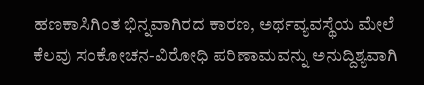ಹಣಕಾಸಿಗಿಂತ ಭಿನ್ನವಾಗಿರದ ಕಾರಣ, ಅರ್ಥವ್ಯವಸ್ಥೆಯ ಮೇಲೆ ಕೆಲವು ಸಂಕೋಚನ-ವಿರೋಧಿ ಪರಿಣಾಮವನ್ನು ಅನುದ್ದಿಶ್ಯವಾಗಿ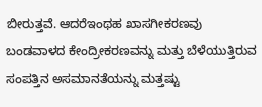ಬೀರುತ್ತವೆ. ಆದರೆಇಂಥಹ ಖಾಸಗೀಕರಣವು ಬಂಡವಾಳದ ಕೇಂದ್ರೀಕರಣವನ್ನು ಮತ್ತು ಬೆಳೆಯುತ್ತಿರುವ ಸಂಪತ್ತಿನ ಅಸಮಾನತೆಯನ್ನು ಮತ್ತಷ್ಟು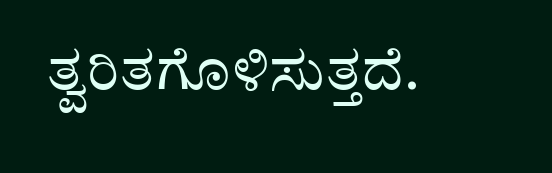ತ್ವರಿತಗೊಳಿಸುತ್ತದೆ.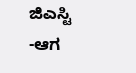ಜಿಎಸ್ಟಿ
-ಆಗ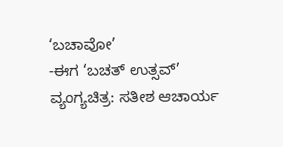‘ಬಚಾವೋ’
-ಈಗ ‘ಬಚತ್ ಉತ್ಸವ್’
ವ್ಯಂಗ್ಯಚಿತ್ರ: ಸತೀಶ ಆಚಾರ್ಯ